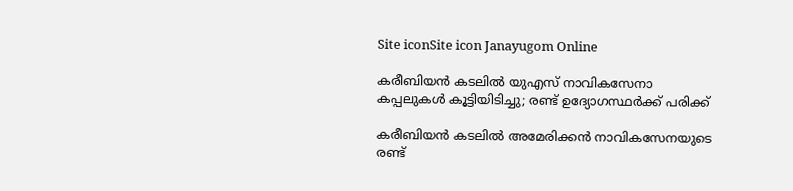Site iconSite icon Janayugom Online

കരീബിയൻ കടലിൽ യുഎസ് നാവികസേനാ കപ്പലുകൾ കൂട്ടിയിടിച്ചു; രണ്ട് ഉദ്യോഗസ്ഥർക്ക് പരിക്ക്

കരീബിയൻ കടലിൽ അമേരിക്കൻ നാവികസേനയുടെ രണ്ട്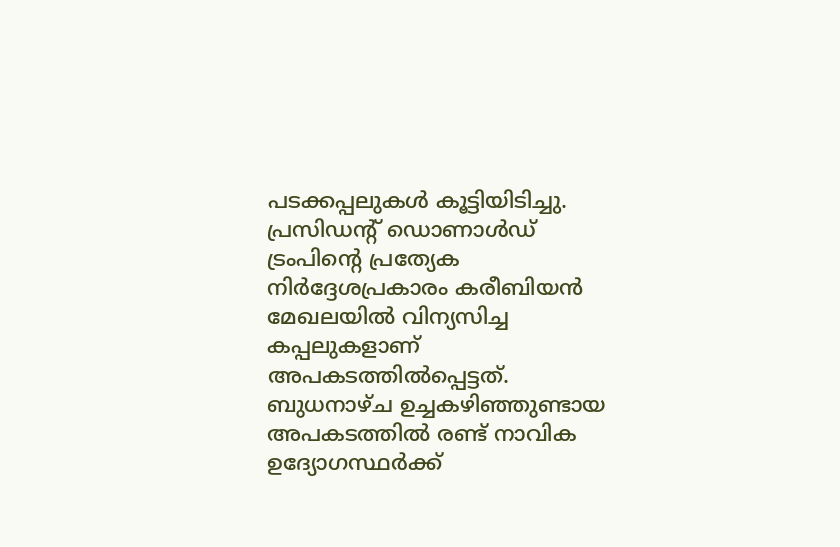പടക്കപ്പലുകൾ കൂട്ടിയിടിച്ചു. പ്രസിഡന്റ് ഡൊണാൾഡ് ട്രംപിന്റെ പ്രത്യേക നിർദ്ദേശപ്രകാരം കരീബിയൻ മേഖലയിൽ വിന്യസിച്ച കപ്പലുകളാണ് അപകടത്തിൽപ്പെട്ടത്. ബുധനാഴ്ച ഉച്ചകഴിഞ്ഞുണ്ടായ അപകടത്തിൽ രണ്ട് നാവിക ഉദ്യോഗസ്ഥർക്ക്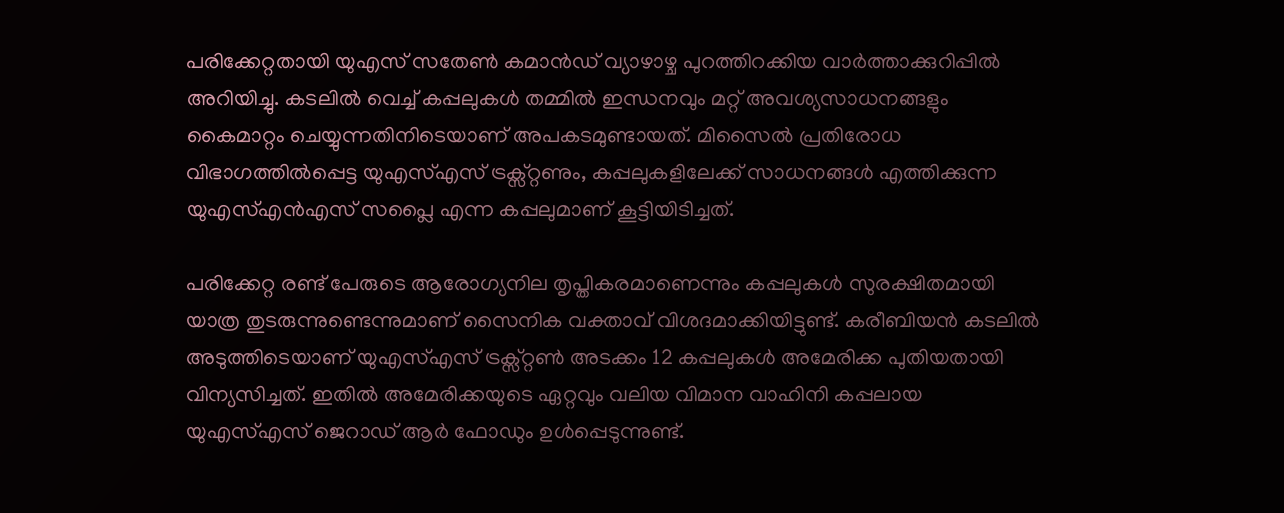പരിക്കേറ്റതായി യുഎസ് സതേൺ കമാൻഡ് വ്യാഴാഴ്ച പുറത്തിറക്കിയ വാർത്താക്കുറിപ്പിൽ അറിയിച്ചു. കടലിൽ വെച്ച് കപ്പലുകൾ തമ്മിൽ ഇന്ധനവും മറ്റ് അവശ്യസാധനങ്ങളും കൈമാറ്റം ചെയ്യുന്നതിനിടെയാണ് അപകടമുണ്ടായത്. മിസൈൽ പ്രതിരോധ വിഭാഗത്തിൽപ്പെട്ട യുഎസ്എസ് ട്രക്സ്റ്റണും, കപ്പലുകളിലേക്ക് സാധനങ്ങൾ എത്തിക്കുന്ന യുഎസ്എൻഎസ് സപ്ലൈ എന്ന കപ്പലുമാണ് കൂട്ടിയിടിച്ചത്.

പരിക്കേറ്റ രണ്ട് പേരുടെ ആരോഗ്യനില തൃപ്തികരമാണെന്നും കപ്പലുകൾ സുരക്ഷിതമായി യാത്ര തുടരുന്നുണ്ടെന്നുമാണ് സൈനിക വക്താവ് വിശദമാക്കിയിട്ടുണ്ട്. കരീബിയൻ കടലിൽ അടുത്തിടെയാണ് യുഎസ്എസ് ട്രക്സ്റ്റൺ അടക്കം 12 കപ്പലുകൾ അമേരിക്ക പുതിയതായി വിന്യസിച്ചത്. ഇതിൽ അമേരിക്കയുടെ ഏറ്റവും വലിയ വിമാന വാഹിനി കപ്പലായ യുഎസ്എസ് ജെറാഡ് ആർ ഫോഡും ഉൾപ്പെടുന്നുണ്ട്.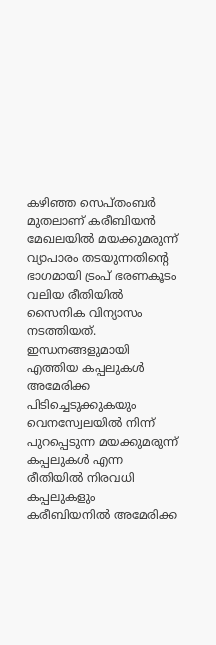കഴിഞ്ഞ സെപ്തംബർ മുതലാണ് കരീബിയൻ മേഖലയിൽ മയക്കുമരുന്ന് വ്യാപാരം തടയുന്നതിന്റെ ഭാഗമായി ട്രംപ് ഭരണകൂടം വലിയ രീതിയിൽ സൈനിക വിന്യാസം നടത്തിയത്. ഇന്ധനങ്ങളുമായി എത്തിയ കപ്പലുകൾ അമേരിക്ക പിടിച്ചെടുക്കുകയും വെനസ്വേലയിൽ നിന്ന് പുറപ്പെടുന്ന മയക്കുമരുന്ന് കപ്പലുകൾ എന്ന രീതിയിൽ നിരവധി കപ്പലുകളും കരീബിയനിൽ അമേരിക്ക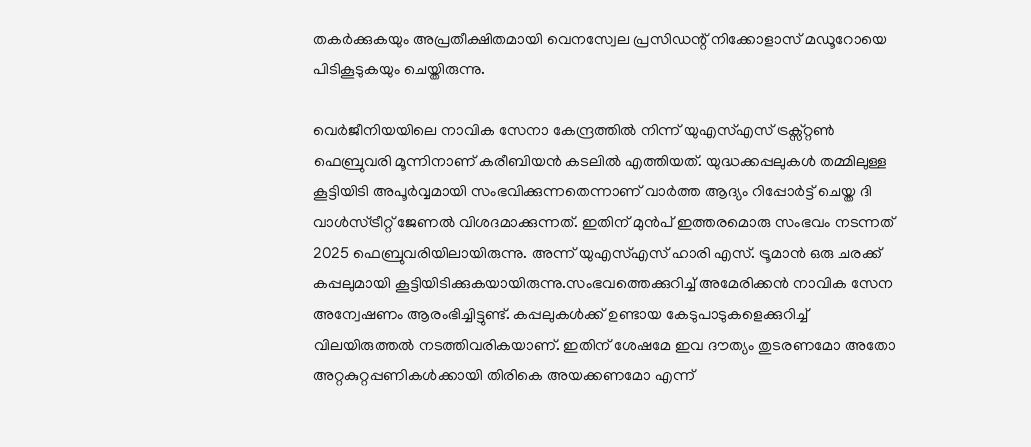തകർക്കുകയും അപ്രതീക്ഷിതമായി വെനസ്വേല പ്രസിഡന്റ് നിക്കോളാസ് മഡൂറോയെ പിടികൂടുകയും ചെയ്തിരുന്നു.

വെർജീനിയയിലെ നാവിക സേനാ കേന്ദ്രത്തിൽ നിന്ന് യുഎസ്എസ് ട്രക്സ്റ്റൺ ഫെബ്രുവരി മൂന്നിനാണ് കരീബിയൻ കടലിൽ എത്തിയത്. യുദ്ധക്കപ്പലുകൾ തമ്മിലുള്ള കൂട്ടിയിടി അപൂർവ്വമായി സംഭവിക്കുന്നതെന്നാണ് വാർത്ത ആദ്യം റിപ്പോർട്ട് ചെയ്ത ദി വാൾസ്ട്രീറ്റ് ജേണൽ വിശദമാക്കുന്നത്. ഇതിന് മുൻപ് ഇത്തരമൊരു സംഭവം നടന്നത് 2025 ഫെബ്രുവരിയിലായിരുന്നു. അന്ന് യുഎസ്എസ് ഹാരി എസ്. ട്രൂമാൻ ഒരു ചരക്ക് കപ്പലുമായി കൂട്ടിയിടിക്കുകയായിരുന്നു.സംഭവത്തെക്കുറിച്ച് അമേരിക്കൻ നാവിക സേന അന്വേഷണം ആരംഭിച്ചിട്ടുണ്ട്. കപ്പലുകൾക്ക് ഉണ്ടായ കേടുപാടുകളെക്കുറിച്ച് വിലയിരുത്തൽ നടത്തിവരികയാണ്. ഇതിന് ശേഷമേ ഇവ ദൗത്യം തുടരണമോ അതോ അറ്റകുറ്റപ്പണികൾക്കായി തിരികെ അയക്കണമോ എന്ന്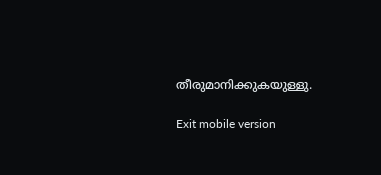തീരുമാനിക്കുകയുള്ളു.

Exit mobile version